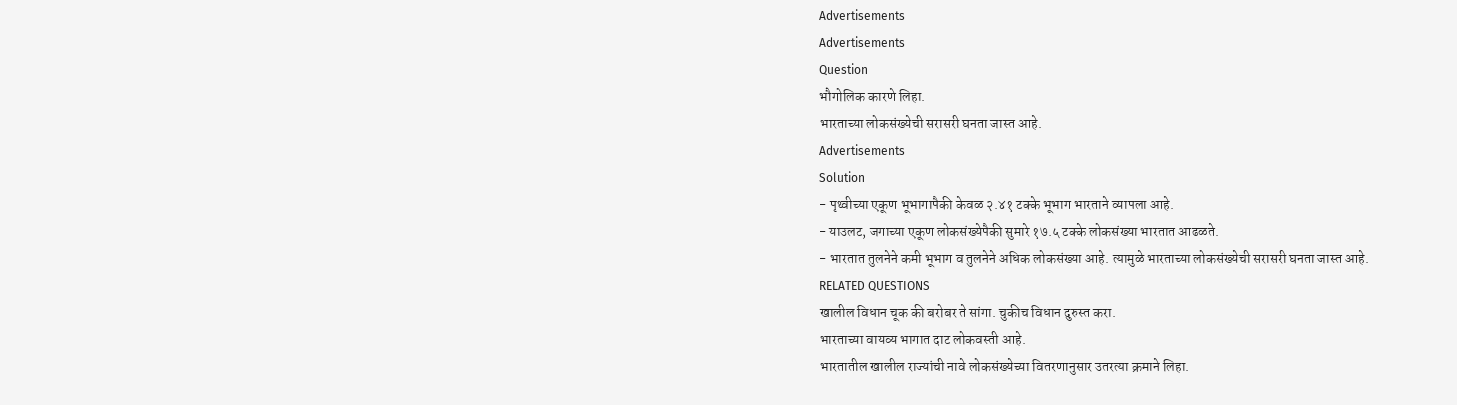Advertisements
Advertisements
Question
भौगोलिक कारणे लिहा.
भारताच्या लोकसंख्येची सरासरी घनता जास्त आहे.
Advertisements
Solution
- पृथ्वीच्या एकूण भूभागापैकी केवळ २.४१ टक्के भूभाग भारताने व्यापला आहे.
- याउलट, जगाच्या एकूण लोकसंख्येपैकी सुमारे १७.५ टक्के लोकसंख्या भारतात आढळते.
- भारतात तुलनेने कमी भूभाग व तुलनेने अधिक लोकसंख्या आहे. त्यामुळे भारताच्या लोकसंख्येची सरासरी घनता जास्त आहे.
RELATED QUESTIONS
खालील विधान चूक की बरोबर ते सांगा. चुकीच विधान दुरुस्त करा.
भारताच्या वायव्य भागात दाट लोकवस्ती आहे.
भारतातील खालील राज्यांची नावे लोकसंख्येच्या वितरणानुसार उतरत्या क्रमाने लिहा.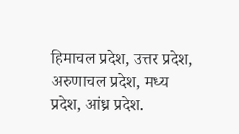हिमाचल प्रदेश, उत्तर प्रदेश, अरुणाचल प्रदेश, मध्य प्रदेश, आंध्र प्रदेश.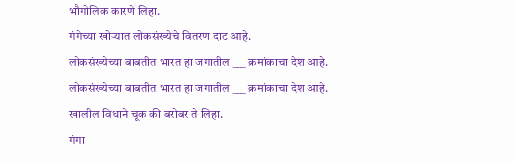भौगोलिक कारणे लिहा.
गंगेच्या खोऱ्यात लोकसंख्येचे वितरण दाट आहे.
लोकसंख्येच्या बाबतीत भारत हा जगातील ___ क्रमांकाचा देश आहे.
लोकसंख्येच्या बाबतीत भारत हा जगातील ___ क्रमांकाचा देश आहे.
खालील विधाने चूक की बरोबर ते लिहा.
गंगा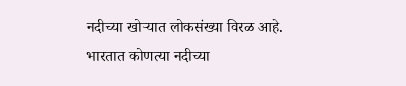नदीच्या खोऱ्यात लोकसंख्या विरळ आहे.
भारतात कोणत्या नदीच्या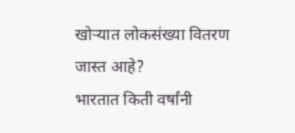खोऱ्यात लोकसंख्या वितरण जास्त आहे?
भारतात किती वर्षांनी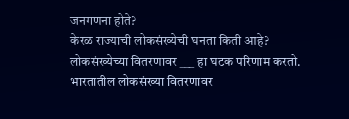जनगणना होते?
केरळ राज्याची लोकसंख्येची घनता किती आहे?
लोकसंख्येच्या वितरणावर ___ हा घटक परिणाम करतो.
भारतातील लोकसंख्या वितरणावर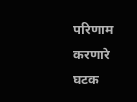परिणाम करणारे घटक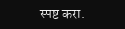स्पष्ट करा.